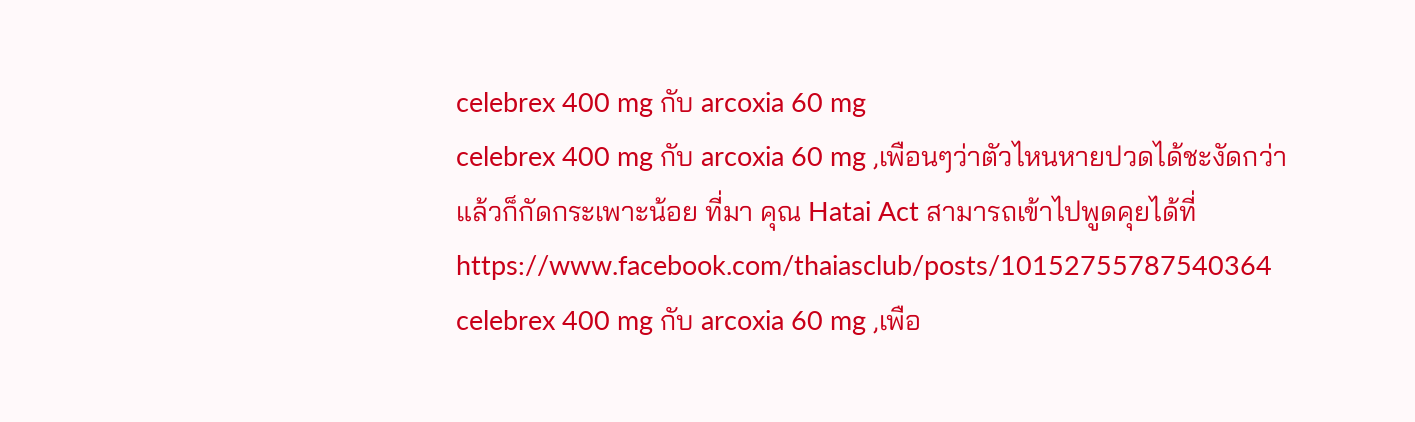celebrex 400 mg กับ arcoxia 60 mg
celebrex 400 mg กับ arcoxia 60 mg ,เพือนๆว่าตัวไหนหายปวดได้ชะงัดกว่าแล้วก็กัดกระเพาะน้อย ที่มา คุณ Hatai Act สามารถเข้าไปพูดคุยได้ที่ https://www.facebook.com/thaiasclub/posts/10152755787540364
celebrex 400 mg กับ arcoxia 60 mg ,เพือ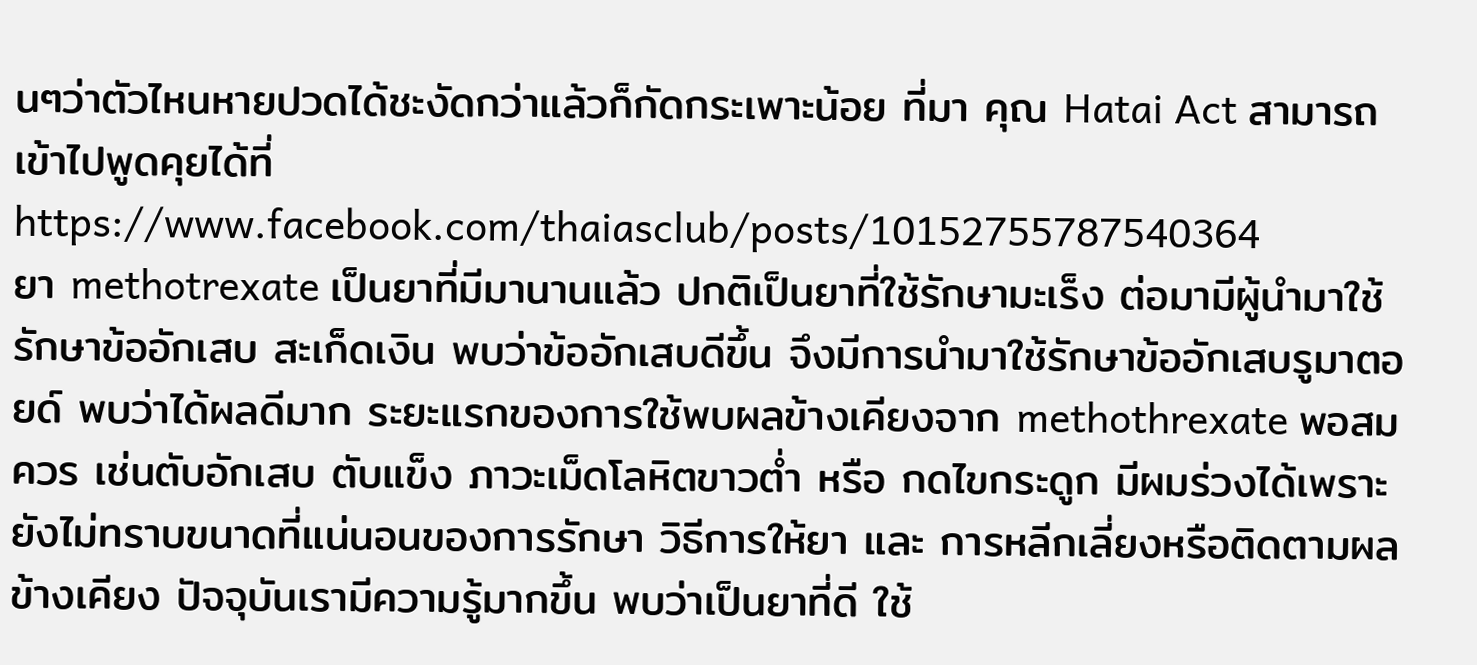นๆว่าตัวไหนหายปวดได้ชะงัดกว่าแล้วก็กัดกระเพาะน้อย ที่มา คุณ Hatai Act สามารถเข้าไปพูดคุยได้ที่ https://www.facebook.com/thaiasclub/posts/10152755787540364
ยา methotrexate เป็นยาที่มีมานานแล้ว ปกติเป็นยาที่ใช้รักษามะเร็ง ต่อมามีผู้นำมาใช้รักษาข้ออักเสบ สะเก็ดเงิน พบว่าข้ออักเสบดีขึ้น จึงมีการนำมาใช้รักษาข้ออักเสบรูมาตอยด์ พบว่าได้ผลดีมาก ระยะแรกของการใช้พบผลข้างเคียงจาก methothrexate พอสมควร เช่นตับอักเสบ ตับแข็ง ภาวะเม็ดโลหิตขาวต่ำ หรือ กดไขกระดูก มีผมร่วงได้เพราะยังไม่ทราบขนาดที่แน่นอนของการรักษา วิธีการให้ยา และ การหลีกเลี่ยงหรือติดตามผลข้างเคียง ปัจจุบันเรามีความรู้มากขึ้น พบว่าเป็นยาที่ดี ใช้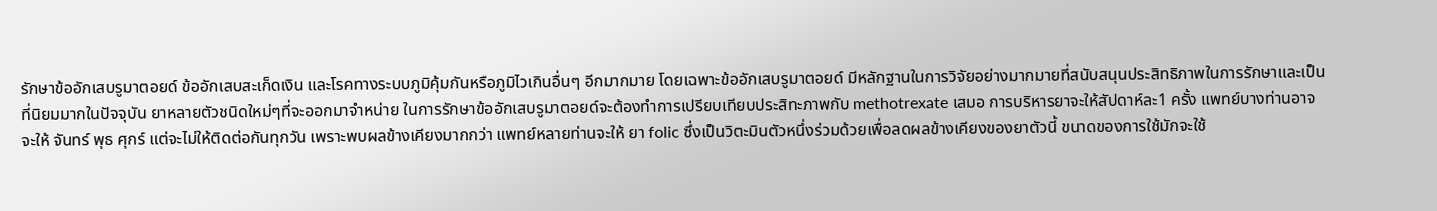รักษาข้ออักเสบรูมาตอยด์ ข้ออักเสบสะเก็ดเงิน และโรคทางระบบภูมิคุ้มกันหรือภูมิไวเกินอื่นๆ อีกมากมาย โดยเฉพาะข้ออักเสบรูมาตอยด์ มีหลักฐานในการวิจัยอย่างมากมายที่สนับสนุนประสิทธิภาพในการรักษาและเป็นที่นิยมมากในปัจจุบัน ยาหลายตัวชนิดใหม่ๆที่จะออกมาจำหน่าย ในการรักษาข้ออักเสบรูมาตอยด์จะต้องทำการเปรียบเทียบประสิทะภาพกับ methotrexate เสมอ การบริหารยาจะให้สัปดาห์ละ1 ครั้ง แพทย์บางท่านอาจจะให้ จันทร์ พุธ ศุกร์ แต่จะไม่ให้ติดต่อกันทุกวัน เพราะพบผลข้างเคียงมากกว่า แพทย์หลายท่านจะให้ ยา folic ซึ่งเป็นวิตะมินตัวหนึ่งร่วมด้วยเพื่อลดผลข้างเคียงของยาตัวนี้ ขนาดของการใช้มักจะใช้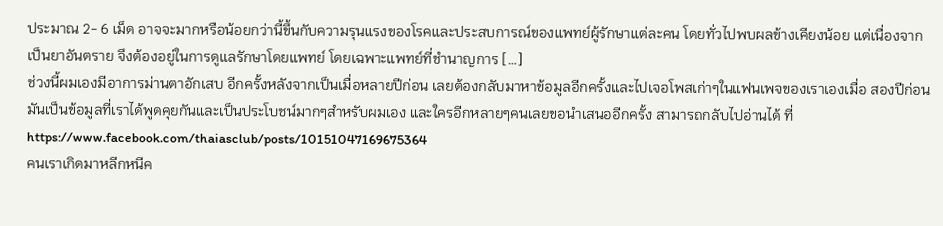ประมาณ 2- 6 เม็ด อาจจะมากหรือน้อยกว่านี้ขึ้นกับความรุนแรงของโรคและประสบการณ์ของแพทย์ผู้รักษาแต่ละคน โดยทั่วไปพบผลข้างเคียงน้อย แต่เนื่องจากเป็นยาอันตราย จึงต้องอยู่ในการดูแลรักษาโดยแพทย์ โดยเฉพาะแพทย์ที่ชำนาญการ […]
ช่วงนี้ผมเองมีอาการม่านตาอักเสบ อีกครั้งหลังจากเป็นเมื่อหลายปีก่อน เลยต้องกลับมาหาข้อมูลอีกครั้งและไปเจอโพสเก่าๆในแฟนเพจของเราเองเมื่อ สองปีก่อนมันเป็นข้อมูลที่เราได้พูดคุยกันและเป็นประโบชน์มากๆสำหรับผมเอง และใครอีกหลายๆคนเลยขอนำเสนออีกครั้ง สามารถกลับไปอ่านได้ ที่ https://www.facebook.com/thaiasclub/posts/10151047169675364
คนเราเกิดมาหลีกหนีค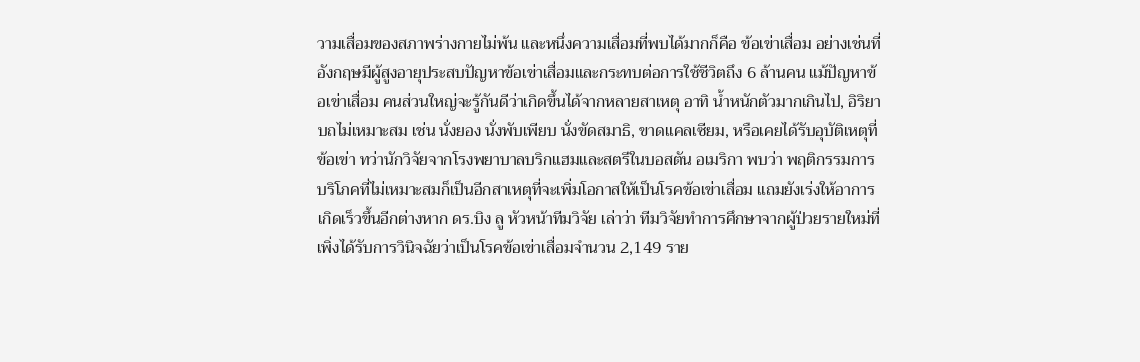วามเสื่อมของสภาพร่างกายไม่พ้น และหนึ่งความเสื่อมที่พบได้มากก็คือ ข้อเข่าเสื่อม อย่างเช่นที่อังกฤษมีผู้สูงอายุประสบปัญหาข้อเข่าเสื่อมและกระทบต่อการใช้ชีวิตถึง 6 ล้านคน แม้ปัญหาข้อเข่าเสื่อม คนส่วนใหญ่จะรู้กันดีว่าเกิดขึ้นได้จากหลายสาเหตุ อาทิ น้ำหนักตัวมากเกินไป, อิริยาบถไม่เหมาะสม เช่น นั่งยอง นั่งพับเพียบ นั่งขัดสมาธิ, ขาดแคลเซียม, หรือเคยได้รับอุบัติเหตุที่ข้อเข่า ทว่านักวิจัยจากโรงพยาบาลบริกแฮมและสตรีในบอสตัน อเมริกา พบว่า พฤติกรรมการบริโภคที่ไม่เหมาะสมก็เป็นอีกสาเหตุที่จะเพิ่มโอกาสให้เป็นโรคข้อเข่าเสื่อม แถมยังเร่งให้อาการเกิดเร็วขึ้นอีกต่างหาก ดร.บิง ลู หัวหน้าทีมวิจัย เล่าว่า ทีมวิจัยทำการศึกษาจากผู้ป่วยรายใหม่ที่เพิ่งได้รับการวินิจฉัยว่าเป็นโรคข้อเข่าเสื่อมจำนวน 2,149 ราย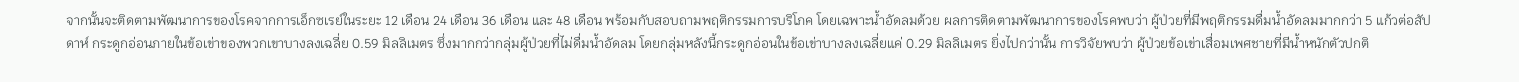จากนั้นจะติดตามพัฒนาการของโรคจากการเอ็กซเรย์ในระยะ 12 เดือน 24 เดือน 36 เดือน และ 48 เดือน พร้อมกับสอบถามพฤติกรรมการบริโภค โดยเฉพาะน้ำอัดลมด้วย ผลการติดตามพัฒนาการของโรคพบว่า ผู้ป่วยที่มีพฤติกรรมดื่มน้ำอัดลมมากกว่า 5 แก้วต่อสัปดาห์ กระดูกอ่อนภายในข้อเข่าของพวกเขาบางลงเฉลี่ย 0.59 มิลลิเมตร ซึ่งมากกว่ากลุ่มผู้ป่วยที่ไม่ดื่มน้ำอัดลม โดยกลุ่มหลังนี้กระดูกอ่อนในข้อเข่าบางลงเฉลี่ยแค่ 0.29 มิลลิเมตร ยิ่งไปกว่านั้น การวิจัยพบว่า ผู้ป่วยข้อเข่าเสื่อมเพศชายที่มีน้ำหนักตัวปกติ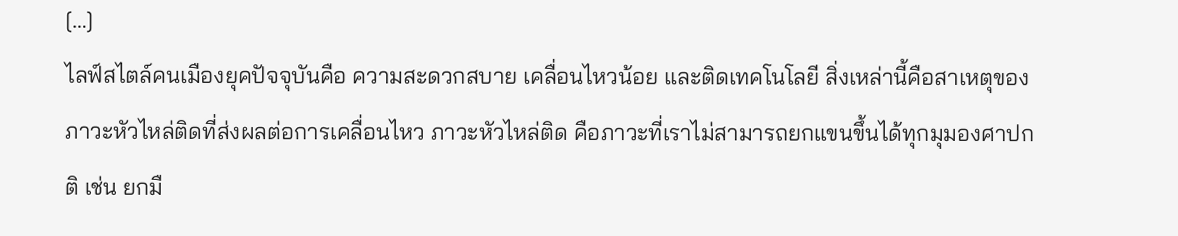[…]
ไลฟ์สไตล์คนเมืองยุคปัจจุบันคือ ความสะดวกสบาย เคลื่อนไหวน้อย และติดเทคโนโลยี สิ่งเหล่านี้คือสาเหตุของภาวะหัวไหล่ติดที่ส่งผลต่อการเคลื่อนไหว ภาวะหัวไหล่ติด คือภาวะที่เราไม่สามารถยกแขนขึ้นได้ทุกมุมองศาปกติ เช่น ยกมื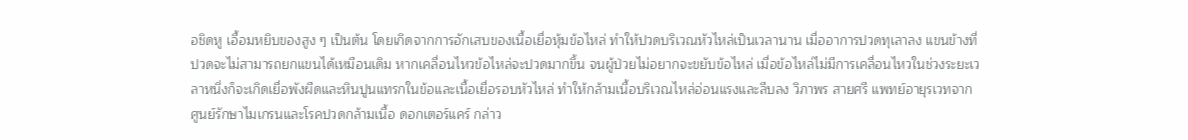อชิดหู เอื้อมหยิบของสูง ๆ เป็นต้น โดยเกิดจากการอักเสบของเนื้อเยื่อหุ้มข้อไหล่ ทำให้ปวดบริเวณหัวไหล่เป็นเวลานาน เมื่ออาการปวดทุเลาลง แขนข้างที่ปวดจะไม่สามารถยกแขนได้เหมือนเดิม หากเคลื่อนไหวข้อไหล่จะปวดมากขึ้น จนผู้ป่วยไม่อยากจะขยับข้อไหล่ เมื่อข้อไหล่ไม่มีการเคลื่อนไหวในช่วงระยะเวลาหนึ่งก็จะเกิดเยื่อพังผืดและหินปูนแทรกในข้อและเนื้อเยื่อรอบหัวไหล่ ทำให้กล้ามเนื้อบริเวณไหล่อ่อนแรงและลีบลง วิภาพร สายศรี แพทย์อายุรเวทจากศูนย์รักษาไมเกรนและโรคปวดกล้ามเนื้อ ดอกเตอร์แคร์ กล่าว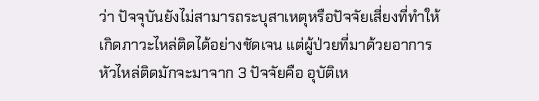ว่า ปัจจุบันยังไม่สามารถระบุสาเหตุหรือปัจจัยเสี่ยงที่ทำให้เกิดภาวะไหล่ติดได้อย่างชัดเจน แต่ผู้ป่วยที่มาด้วยอาการหัวไหล่ติดมักจะมาจาก 3 ปัจจัยคือ อุบัติเห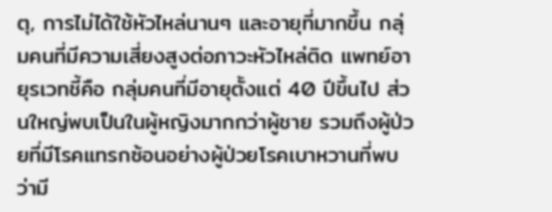ตุ, การไม่ได้ใช้หัวไหล่นานๆ และอายุที่มากขึ้น กลุ่มคนที่มีความเสี่ยงสูงต่อภาวะหัวไหล่ติด แพทย์อายุรเวทชี้คือ กลุ่มคนที่มีอายุตั้งแต่ 40 ปีขึ้นไป ส่วนใหญ่พบเป็นในผู้หญิงมากกว่าผู้ชาย รวมถึงผู้ป่วยที่มีโรคแทรกซ้อนอย่างผู้ป่วยโรคเบาหวานที่พบว่ามี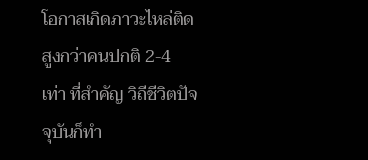โอกาสเกิดภาวะไหล่ติดสูงกว่าคนปกติ 2-4 เท่า ที่สำคัญ วิถีชีวิตปัจจุบันก็ทำ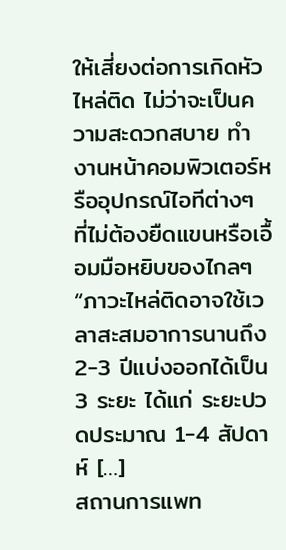ให้เสี่ยงต่อการเกิดหัวไหล่ติด ไม่ว่าจะเป็นความสะดวกสบาย ทำงานหน้าคอมพิวเตอร์หรืออุปกรณ์ไอทีต่างๆ ที่ไม่ต้องยืดแขนหรือเอื้อมมือหยิบของไกลๆ “ภาวะไหล่ติดอาจใช้เวลาสะสมอาการนานถึง 2-3 ปีแบ่งออกได้เป็น 3 ระยะ ได้แก่ ระยะปวดประมาณ 1-4 สัปดาห์ […]
สถานการแพท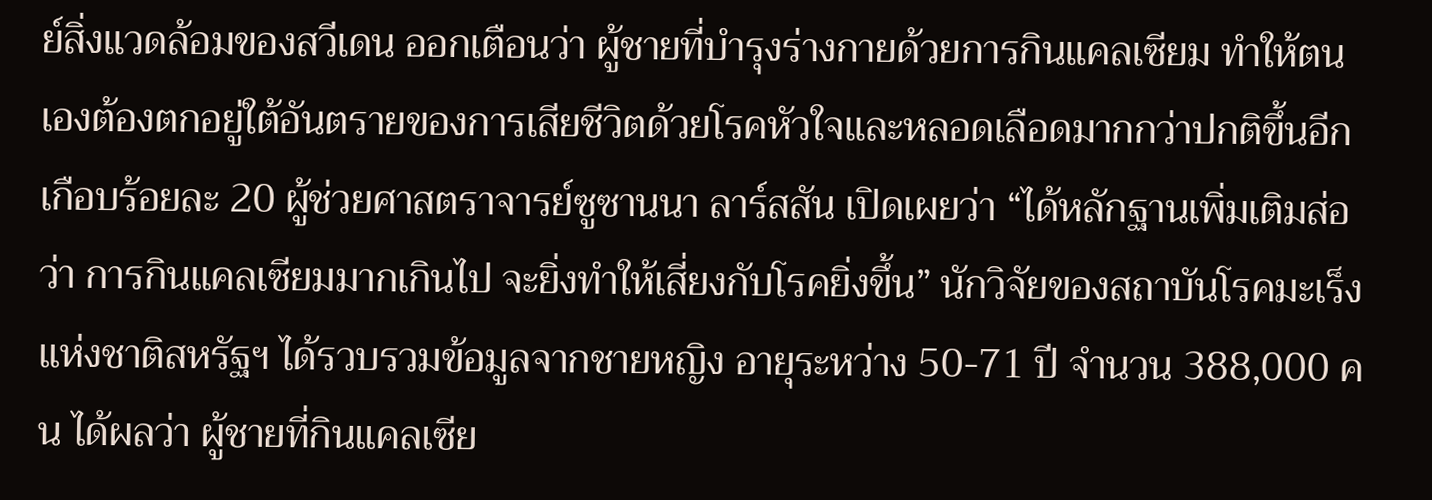ย์สิ่งแวดล้อมของสวีเดน ออกเตือนว่า ผู้ชายที่บำรุงร่างกายด้วยการกินแคลเซียม ทำให้ตนเองต้องตกอยู่ใต้อันตรายของการเสียชีวิตด้วยโรคหัวใจและหลอดเลือดมากกว่าปกติขึ้นอีกเกือบร้อยละ 20 ผู้ช่วยศาสตราจารย์ซูซานนา ลาร์สสัน เปิดเผยว่า “ได้หลักฐานเพิ่มเติมส่อว่า การกินแคลเซียมมากเกินไป จะยิ่งทำให้เสี่ยงกับโรคยิ่งขึ้น” นักวิจัยของสถาบันโรคมะเร็งแห่งชาติสหรัฐฯ ได้รวบรวมข้อมูลจากชายหญิง อายุระหว่าง 50-71 ปี จำนวน 388,000 คน ได้ผลว่า ผู้ชายที่กินแคลเซีย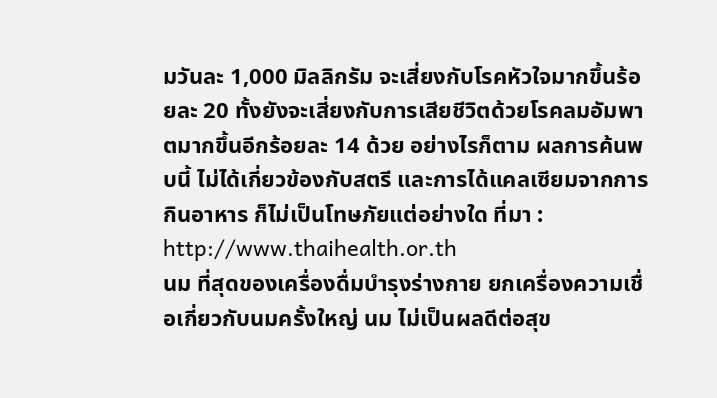มวันละ 1,000 มิลลิกรัม จะเสี่ยงกับโรคหัวใจมากขึ้นร้อยละ 20 ทั้งยังจะเสี่ยงกับการเสียชีวิตด้วยโรคลมอัมพาตมากขึ้นอีกร้อยละ 14 ด้วย อย่างไรก็ตาม ผลการค้นพบนี้ ไม่ได้เกี่ยวข้องกับสตรี และการได้แคลเซียมจากการกินอาหาร ก็ไม่เป็นโทษภัยแต่อย่างใด ที่มา : http://www.thaihealth.or.th
นม ที่สุดของเครื่องดื่มบำรุงร่างกาย ยกเครื่องความเชื่อเกี่ยวกับนมครั้งใหญ่ นม ไม่เป็นผลดีต่อสุข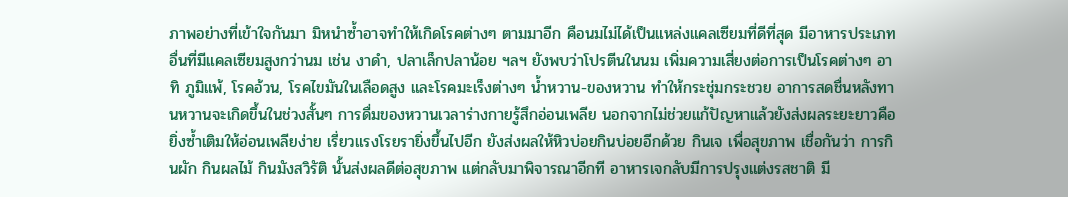ภาพอย่างที่เข้าใจกันมา มิหนำซ้ำอาจทำให้เกิดโรคต่างๆ ตามมาอีก คือนมไม่ได้เป็นแหล่งแคลเซียมที่ดีที่สุด มีอาหารประเภทอื่นที่มีแคลเซียมสูงกว่านม เช่น งาดำ, ปลาเล็กปลาน้อย ฯลฯ ยังพบว่าโปรตีนในนม เพิ่มความเสี่ยงต่อการเป็นโรคต่างๆ อาทิ ภูมิแพ้, โรคอ้วน, โรคไขมันในเลือดสูง และโรคมะเร็งต่างๆ น้ำหวาน-ของหวาน ทำให้กระชุ่มกระชวย อาการสดชื่นหลังทานหวานจะเกิดขึ้นในช่วงสั้นๆ การดื่มของหวานเวลาร่างกายรู้สึกอ่อนเพลีย นอกจากไม่ช่วยแก้ปัญหาแล้วยังส่งผลระยะยาวคือยิ่งซ้ำเติมให้อ่อนเพลียง่าย เรี่ยวแรงโรยรายิ่งขึ้นไปอีก ยังส่งผลให้หิวบ่อยกินบ่อยอีกด้วย กินเจ เพื่อสุขภาพ เชื่อกันว่า การกินผัก กินผลไม้ กินมังสวิรัติ นั้นส่งผลดีต่อสุขภาพ แต่กลับมาพิจารณาอีกที อาหารเจกลับมีการปรุงแต่งรสชาติ มี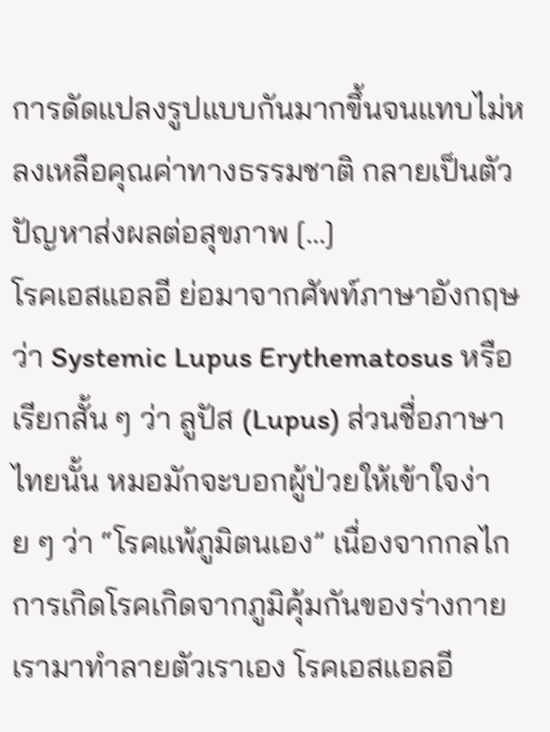การดัดแปลงรูปแบบกันมากขึ้นจนแทบไม่หลงเหลือคุณค่าทางธรรมชาติ กลายเป็นตัวปัญหาส่งผลต่อสุขภาพ […]
โรคเอสแอลอี ย่อมาจากศัพท์ภาษาอังกฤษว่า Systemic Lupus Erythematosus หรือเรียกสั้น ๆ ว่า ลูปัส (Lupus) ส่วนชื่อภาษาไทยนั้น หมอมักจะบอกผู้ป่วยให้เข้าใจง่าย ๆ ว่า “โรคแพ้ภูมิตนเอง” เนื่องจากกลไกการเกิดโรคเกิดจากภูมิคุ้มกันของร่างกายเรามาทำลายตัวเราเอง โรคเอสแอลอี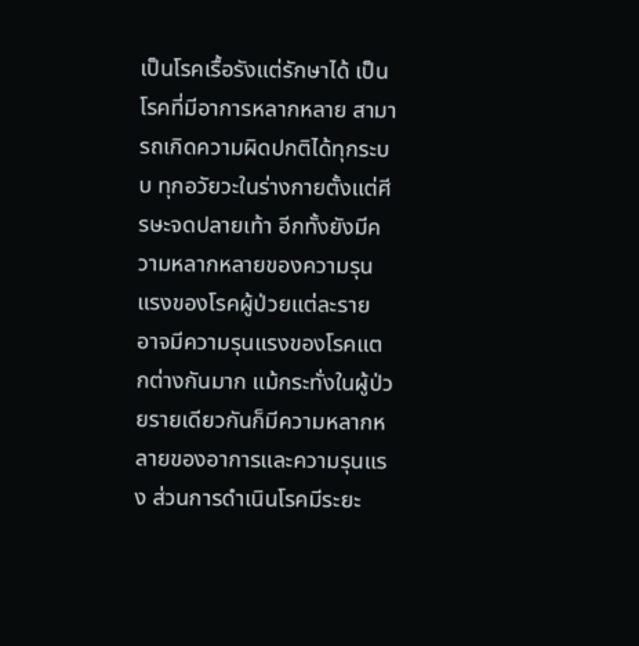เป็นโรคเรื้อรังแต่รักษาได้ เป็นโรคที่มีอาการหลากหลาย สามารถเกิดความผิดปกติได้ทุกระบบ ทุกอวัยวะในร่างกายตั้งแต่ศีรษะจดปลายเท้า อีกทั้งยังมีความหลากหลายของความรุนแรงของโรคผู้ป่วยแต่ละราย อาจมีความรุนแรงของโรคแตกต่างกันมาก แม้กระทั่งในผู้ป่วยรายเดียวกันก็มีความหลากหลายของอาการและความรุนแรง ส่วนการดำเนินโรคมีระยะ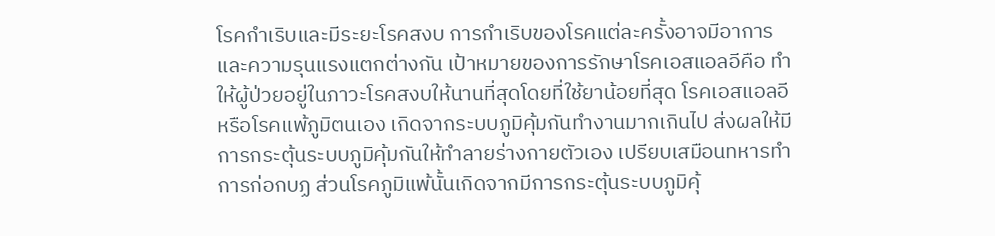โรคกำเริบและมีระยะโรคสงบ การกำเริบของโรคแต่ละครั้งอาจมีอาการและความรุนแรงแตกต่างกัน เป้าหมายของการรักษาโรคเอสแอลอีคือ ทำให้ผู้ป่วยอยู่ในภาวะโรคสงบให้นานที่สุดโดยที่ใช้ยาน้อยที่สุด โรคเอสแอลอี หรือโรคแพ้ภูมิตนเอง เกิดจากระบบภูมิคุ้มกันทำงานมากเกินไป ส่งผลให้มีการกระตุ้นระบบภูมิคุ้มกันให้ทำลายร่างกายตัวเอง เปรียบเสมือนทหารทำการก่อกบฏ ส่วนโรคภูมิแพ้นั้นเกิดจากมีการกระตุ้นระบบภูมิคุ้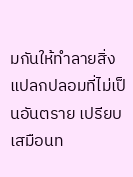มกันให้ทำลายสิ่งแปลกปลอมที่ไม่เป็นอันตราย เปรียบเสมือนท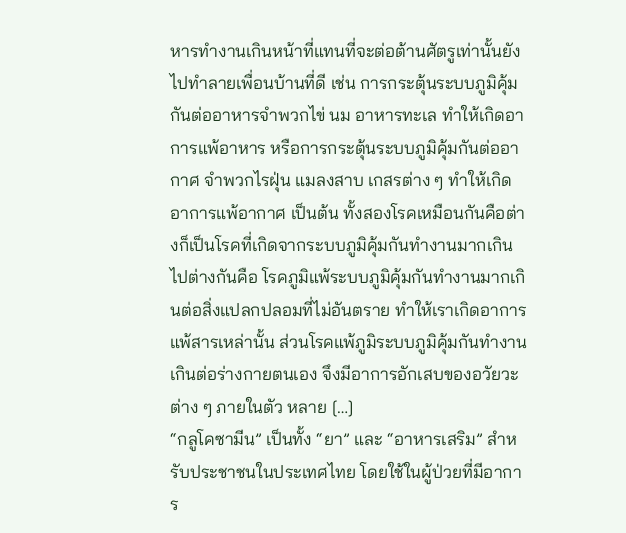หารทำงานเกินหน้าที่แทนที่จะต่อต้านศัตรูเท่านั้นยังไปทำลายเพื่อนบ้านที่ดี เช่น การกระตุ้นระบบภูมิคุ้มกันต่ออาหารจำพวกไข่ นม อาหารทะเล ทำให้เกิดอาการแพ้อาหาร หรือการกระตุ้นระบบภูมิคุ้มกันต่ออากาศ จำพวกไรฝุ่น แมลงสาบ เกสรต่าง ๆ ทำให้เกิดอาการแพ้อากาศ เป็นต้น ทั้งสองโรคเหมือนกันคือต่างก็เป็นโรคที่เกิดจากระบบภูมิคุ้มกันทำงานมากเกินไปต่างกันคือ โรคภูมิแพ้ระบบภูมิคุ้มกันทำงานมากเกินต่อสิ่งแปลกปลอมที่ไม่อันตราย ทำให้เราเกิดอาการแพ้สารเหล่านั้น ส่วนโรคแพ้ภูมิระบบภูมิคุ้มกันทำงานเกินต่อร่างกายตนเอง จึงมีอาการอักเสบของอวัยวะต่าง ๆ ภายในตัว หลาย […]
“กลูโคซามีน” เป็นทั้ง “ยา” และ “อาหารเสริม” สำหรับประชาชนในประเทศไทย โดยใช้ในผู้ป่วยที่มีอาการ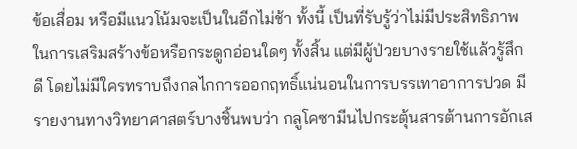ข้อเสื่อม หรือมีแนวโน้มจะเป็นในอีกไม่ช้า ทั้งนี้ เป็นที่รับรู้ว่าไม่มีประสิทธิภาพในการเสริมสร้างข้อหรือกระดูกอ่อนใดๆ ทั้งสิ้น แต่มีผู้ป่วยบางรายใช้แล้วรู้สึกดี โดยไม่มีใครทราบถึงกลไกการออกฤทธิ์แน่นอนในการบรรเทาอาการปวด มีรายงานทางวิทยาศาสตร์บางชิ้นพบว่า กลูโคซามีนไปกระตุ้นสารต้านการอักเส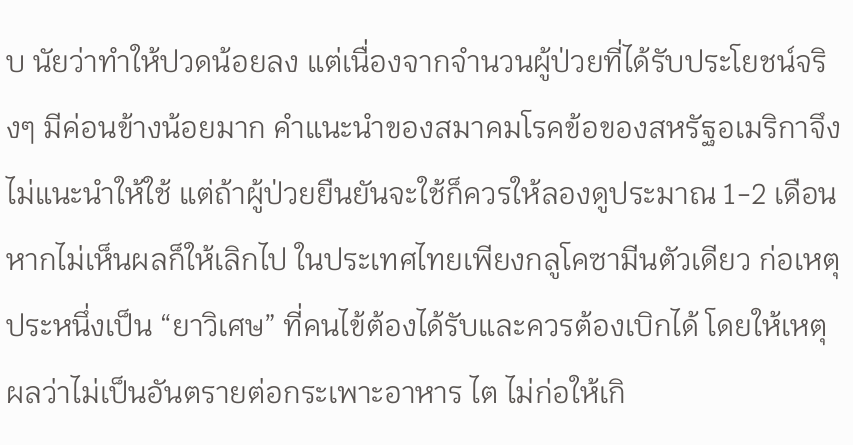บ นัยว่าทำให้ปวดน้อยลง แต่เนื่องจากจำนวนผู้ป่วยที่ได้รับประโยชน์จริงๆ มีค่อนข้างน้อยมาก คำแนะนำของสมาคมโรคข้อของสหรัฐอเมริกาจึงไม่แนะนำให้ใช้ แต่ถ้าผู้ป่วยยืนยันจะใช้ก็ควรให้ลองดูประมาณ 1-2 เดือน หากไม่เห็นผลก็ให้เลิกไป ในประเทศไทยเพียงกลูโคซามีนตัวเดียว ก่อเหตุประหนึ่งเป็น “ยาวิเศษ” ที่คนไข้ต้องได้รับและควรต้องเบิกได้ โดยให้เหตุผลว่าไม่เป็นอันตรายต่อกระเพาะอาหาร ไต ไม่ก่อให้เกิ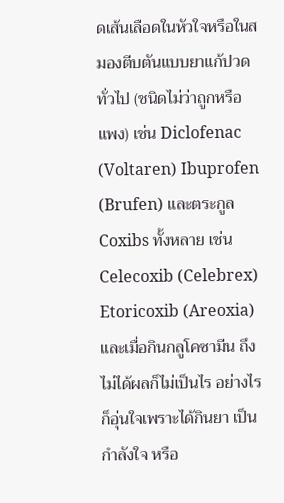ดเส้นเลือดในหัวใจหรือในสมองตีบตันแบบยาแก้ปวดทั่วไป (ชนิดไม่ว่าถูกหรือแพง) เช่น Diclofenac (Voltaren) Ibuprofen (Brufen) และตระกูล Coxibs ทั้งหลาย เช่น Celecoxib (Celebrex) Etoricoxib (Areoxia) และเมื่อกินกลูโคซามีน ถึงไม่ได้ผลก็ไม่เป็นไร อย่างไรก็อุ่นใจเพราะได้กินยา เป็นกำลังใจ หรือ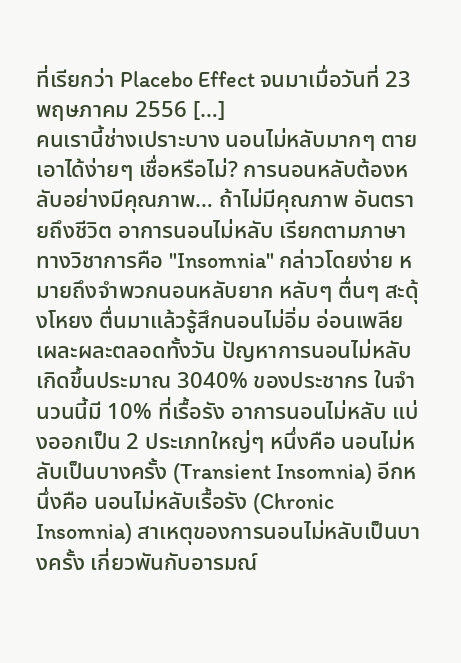ที่เรียกว่า Placebo Effect จนมาเมื่อวันที่ 23 พฤษภาคม 2556 […]
คนเรานี้ช่างเปราะบาง นอนไม่หลับมากๆ ตายเอาได้ง่ายๆ เชื่อหรือไม่? การนอนหลับต้องหลับอย่างมีคุณภาพ… ถ้าไม่มีคุณภาพ อันตรายถึงชีวิต อาการนอนไม่หลับ เรียกตามภาษาทางวิชาการคือ "Insomnia" กล่าวโดยง่าย หมายถึงจำพวกนอนหลับยาก หลับๆ ตื่นๆ สะดุ้งโหยง ตื่นมาแล้วรู้สึกนอนไม่อิ่ม อ่อนเพลีย เผละผละตลอดทั้งวัน ปัญหาการนอนไม่หลับ เกิดขึ้นประมาณ 3040% ของประชากร ในจำนวนนี้มี 10% ที่เรื้อรัง อาการนอนไม่หลับ แบ่งออกเป็น 2 ประเภทใหญ่ๆ หนึ่งคือ นอนไม่หลับเป็นบางครั้ง (Transient Insomnia) อีกหนึ่งคือ นอนไม่หลับเรื้อรัง (Chronic Insomnia) สาเหตุของการนอนไม่หลับเป็นบางครั้ง เกี่ยวพันกับอารมณ์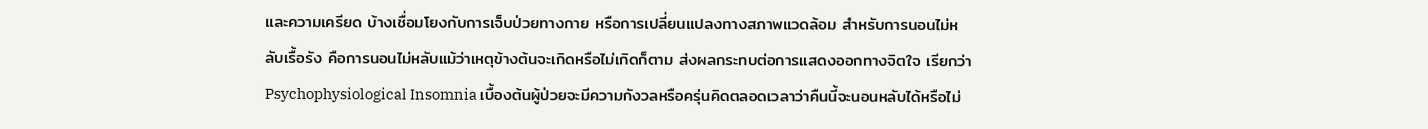และความเครียด บ้างเชื่อมโยงกับการเจ็บป่วยทางกาย หรือการเปลี่ยนแปลงทางสภาพแวดล้อม สำหรับการนอนไม่หลับเรื้อรัง คือการนอนไม่หลับแม้ว่าเหตุข้างต้นจะเกิดหรือไม่เกิดก็ตาม ส่งผลกระทบต่อการแสดงออกทางจิตใจ เรียกว่า Psychophysiological Insomnia เบื้องต้นผู้ป่วยจะมีความกังวลหรือครุ่นคิดตลอดเวลาว่าคืนนี้จะนอนหลับได้หรือไม่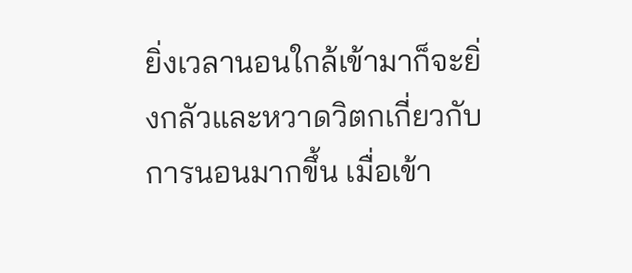ยิ่งเวลานอนใกล้เข้ามาก็จะยิ่งกลัวและหวาดวิตกเกี่ยวกับการนอนมากขึ้น เมื่อเข้า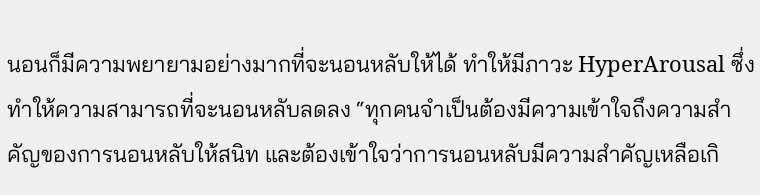นอนก็มีความพยายามอย่างมากที่จะนอนหลับให้ได้ ทำให้มีภาวะ HyperArousal ซึ่งทำให้ความสามารถที่จะนอนหลับลดลง “ทุกคนจำเป็นต้องมีความเข้าใจถึงความสำคัญของการนอนหลับให้สนิท และต้องเข้าใจว่าการนอนหลับมีความสำคัญเหลือเกิ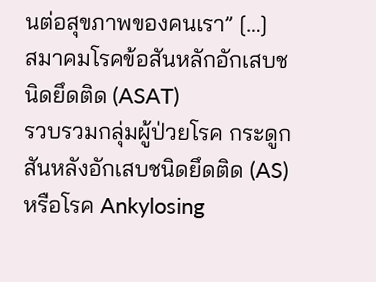นต่อสุขภาพของคนเรา” […]
สมาคมโรคข้อสันหลักอักเสบชนิดยึดติด (ASAT)
รวบรวมกลุ่มผู้ป่วยโรค กระดูกสันหลังอักเสบชนิดยึดติด (AS) หรือโรค Ankylosing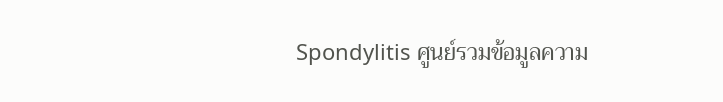Spondylitis ศูนย์รวมข้อมูลความ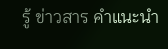รู้ ข่าวสาร คำแนะนำ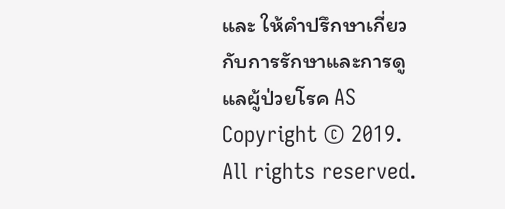และ ให้คำปรึกษาเกี่ยวกับการรักษาและการดูแลผู้ป่วยโรค AS
Copyright © 2019. All rights reserved.